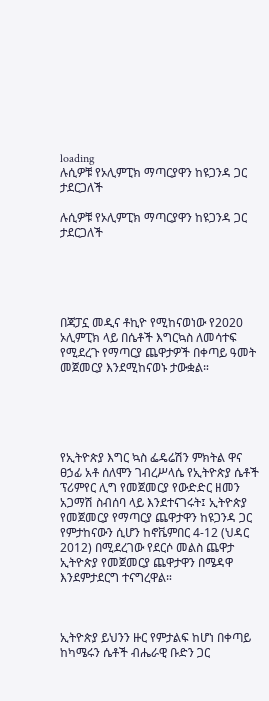loading
ሉሲዎቹ የኦሊምፒክ ማጣርያዋን ከዩጋንዳ ጋር ታደርጋለች

ሉሲዎቹ የኦሊምፒክ ማጣርያዋን ከዩጋንዳ ጋር ታደርጋለች





በጃፓኗ መዲና ቶኪዮ የሚከናወነው የ2020 ኦሊምፒክ ላይ በሴቶች እግርኳስ ለመሳተፍ የሚደረጉ የማጣርያ ጨዋታዎች በቀጣይ ዓመት መጀመርያ እንደሚከናወኑ ታውቋል።





የኢትዮጵያ እግር ኳስ ፌዴሬሽን ምክትል ዋና ፀኃፊ አቶ ሰለሞን ገብረሥላሴ የኢትዮጵያ ሴቶች ፕሪምየር ሊግ የመጀመርያ የውድድር ዘመን አጋማሽ ስብሰባ ላይ እንደተናገሩት፤ ኢትዮጵያ የመጀመርያ የማጣርያ ጨዋታዋን ከዩጋንዳ ጋር የምታከናውን ሲሆን ከኖቬምበር 4-12 (ህዳር 2012) በሚደረገው የደርሶ መልስ ጨዋታ ኢትዮጵያ የመጀመርያ ጨዋታዋን በሜዳዋ እንደምታደርግ ተናግረዋል።



ኢትዮጵያ ይህንን ዙር የምታልፍ ከሆነ በቀጣይ ከካሜሩን ሴቶች ብሔራዊ ቡድን ጋር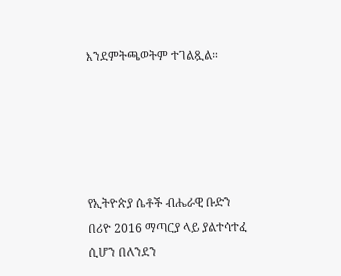እንደምትጫወትም ተገልጿል።





የኢትዮጵያ ሴቶች ብሔራዊ ቡድን በሪዮ 2016 ማጣርያ ላይ ያልተሳተፈ ሲሆን በለንደን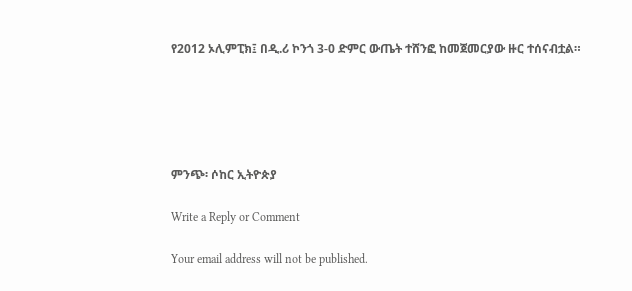የ2012 ኦሊምፒክ፤ በዲ.ሪ ኮንጎ 3-0 ድምር ውጤት ተሸንፎ ከመጀመርያው ዙር ተሰናብቷል።





ምንጭ፡ ሶከር ኢትዮጵያ

Write a Reply or Comment

Your email address will not be published.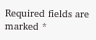Required fields are marked *